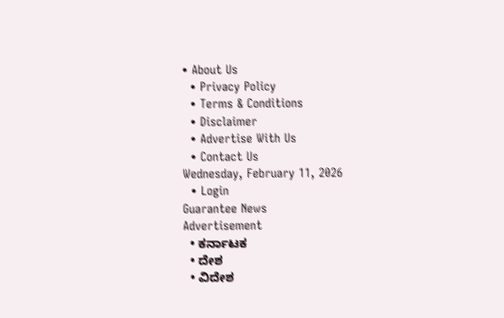• About Us
  • Privacy Policy
  • Terms & Conditions
  • Disclaimer
  • Advertise With Us
  • Contact Us
Wednesday, February 11, 2026
  • Login
Guarantee News
Advertisement
  • ಕರ್ನಾಟಕ
  • ದೇಶ
  • ವಿದೇಶ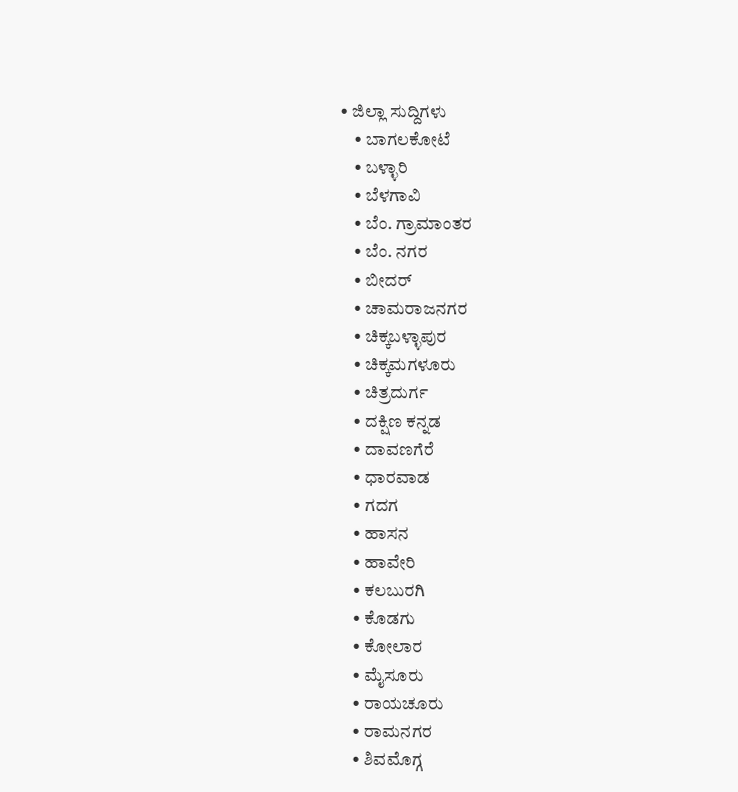• ಜಿಲ್ಲಾ ಸುದ್ದಿಗಳು
    • ಬಾಗಲಕೋಟೆ
    • ಬಳ್ಳಾರಿ
    • ಬೆಳಗಾವಿ
    • ಬೆಂ. ಗ್ರಾಮಾಂತರ
    • ಬೆಂ. ನಗರ
    • ಬೀದರ್
    • ಚಾಮರಾಜನಗರ
    • ಚಿಕ್ಕಬಳ್ಳಾಪುರ
    • ಚಿಕ್ಕಮಗಳೂರು
    • ಚಿತ್ರದುರ್ಗ
    • ದಕ್ಷಿಣ ಕನ್ನಡ
    • ದಾವಣಗೆರೆ
    • ಧಾರವಾಡ
    • ಗದಗ
    • ಹಾಸನ
    • ಹಾವೇರಿ
    • ಕಲಬುರಗಿ
    • ಕೊಡಗು
    • ಕೋಲಾರ
    • ಮೈಸೂರು
    • ರಾಯಚೂರು
    • ರಾಮನಗರ
    • ಶಿವಮೊಗ್ಗ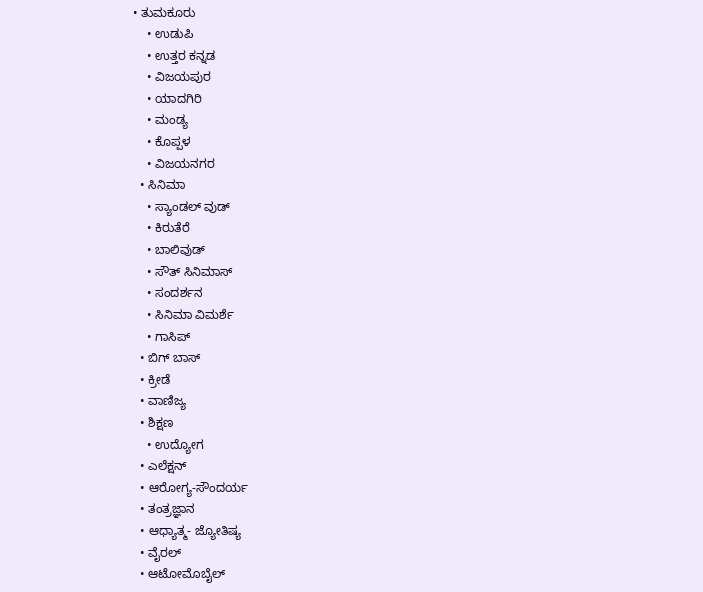• ತುಮಕೂರು
    • ಉಡುಪಿ
    • ಉತ್ತರ ಕನ್ನಡ
    • ವಿಜಯಪುರ
    • ಯಾದಗಿರಿ
    • ಮಂಡ್ಯ
    • ಕೊಪ್ಪಳ
    • ವಿಜಯನಗರ
  • ಸಿನಿಮಾ
    • ಸ್ಯಾಂಡಲ್ ವುಡ್
    • ಕಿರುತೆರೆ
    • ಬಾಲಿವುಡ್
    • ಸೌತ್ ಸಿನಿಮಾಸ್
    • ಸಂದರ್ಶನ
    • ಸಿನಿಮಾ ವಿಮರ್ಶೆ
    • ಗಾಸಿಪ್
  • ಬಿಗ್ ಬಾಸ್
  • ಕ್ರೀಡೆ
  • ವಾಣಿಜ್ಯ
  • ಶಿಕ್ಷಣ
    • ಉದ್ಯೋಗ
  • ಎಲೆಕ್ಷನ್
  • ಆರೋಗ್ಯ-ಸೌಂದರ್ಯ
  • ತಂತ್ರಜ್ಞಾನ
  • ಆಧ್ಯಾತ್ಮ- ಜ್ಯೋತಿಷ್ಯ
  • ವೈರಲ್
  • ಆಟೋಮೊಬೈಲ್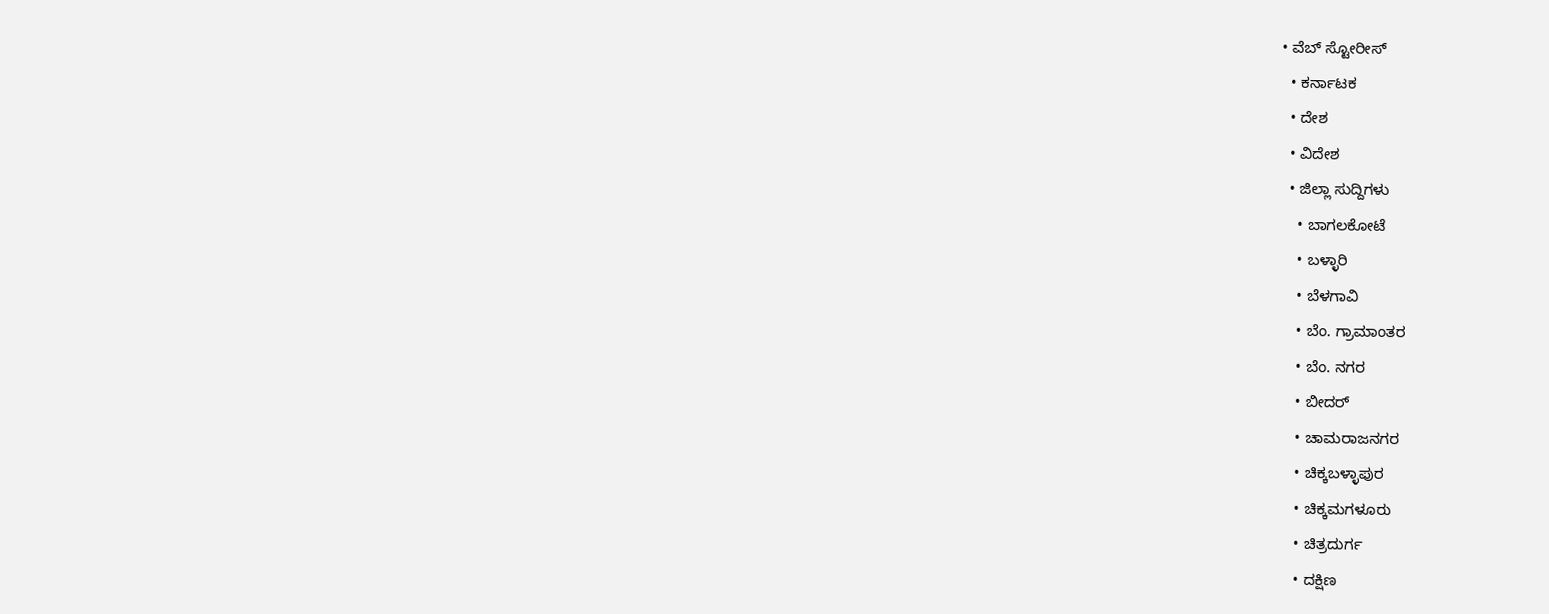• ವೆಬ್ ಸ್ಟೋರೀಸ್
  • ಕರ್ನಾಟಕ
  • ದೇಶ
  • ವಿದೇಶ
  • ಜಿಲ್ಲಾ ಸುದ್ದಿಗಳು
    • ಬಾಗಲಕೋಟೆ
    • ಬಳ್ಳಾರಿ
    • ಬೆಳಗಾವಿ
    • ಬೆಂ. ಗ್ರಾಮಾಂತರ
    • ಬೆಂ. ನಗರ
    • ಬೀದರ್
    • ಚಾಮರಾಜನಗರ
    • ಚಿಕ್ಕಬಳ್ಳಾಪುರ
    • ಚಿಕ್ಕಮಗಳೂರು
    • ಚಿತ್ರದುರ್ಗ
    • ದಕ್ಷಿಣ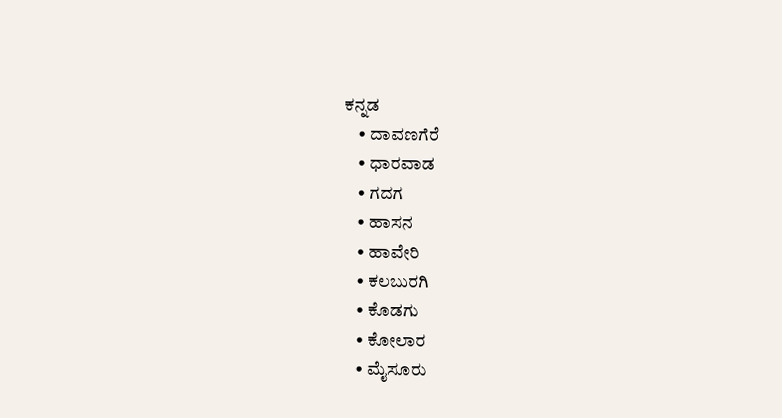ಕನ್ನಡ
    • ದಾವಣಗೆರೆ
    • ಧಾರವಾಡ
    • ಗದಗ
    • ಹಾಸನ
    • ಹಾವೇರಿ
    • ಕಲಬುರಗಿ
    • ಕೊಡಗು
    • ಕೋಲಾರ
    • ಮೈಸೂರು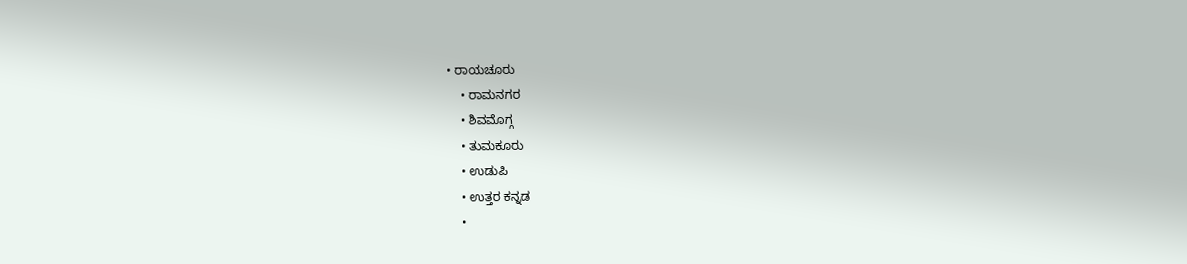• ರಾಯಚೂರು
    • ರಾಮನಗರ
    • ಶಿವಮೊಗ್ಗ
    • ತುಮಕೂರು
    • ಉಡುಪಿ
    • ಉತ್ತರ ಕನ್ನಡ
    •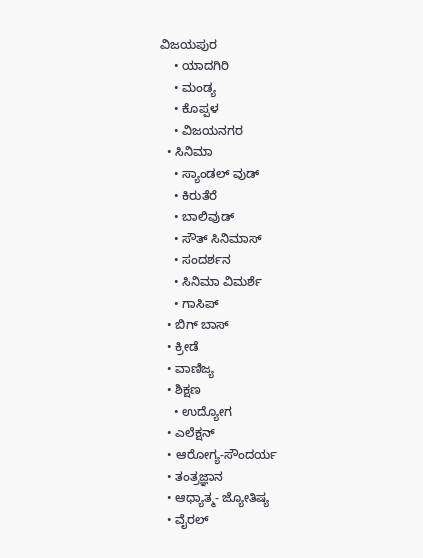ವಿಜಯಪುರ
    • ಯಾದಗಿರಿ
    • ಮಂಡ್ಯ
    • ಕೊಪ್ಪಳ
    • ವಿಜಯನಗರ
  • ಸಿನಿಮಾ
    • ಸ್ಯಾಂಡಲ್ ವುಡ್
    • ಕಿರುತೆರೆ
    • ಬಾಲಿವುಡ್
    • ಸೌತ್ ಸಿನಿಮಾಸ್
    • ಸಂದರ್ಶನ
    • ಸಿನಿಮಾ ವಿಮರ್ಶೆ
    • ಗಾಸಿಪ್
  • ಬಿಗ್ ಬಾಸ್
  • ಕ್ರೀಡೆ
  • ವಾಣಿಜ್ಯ
  • ಶಿಕ್ಷಣ
    • ಉದ್ಯೋಗ
  • ಎಲೆಕ್ಷನ್
  • ಆರೋಗ್ಯ-ಸೌಂದರ್ಯ
  • ತಂತ್ರಜ್ಞಾನ
  • ಆಧ್ಯಾತ್ಮ- ಜ್ಯೋತಿಷ್ಯ
  • ವೈರಲ್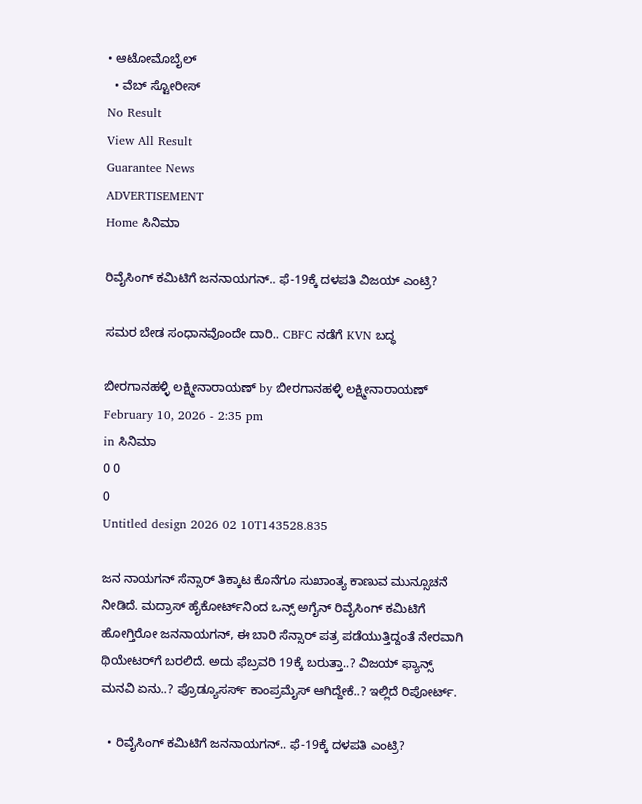• ಆಟೋಮೊಬೈಲ್
  • ವೆಬ್ ಸ್ಟೋರೀಸ್
No Result
View All Result
Guarantee News
ADVERTISEMENT
Home ಸಿನಿಮಾ

ರಿವೈಸಿಂಗ್ ಕಮಿಟಿಗೆ ಜನನಾಯಗನ್.. ಫೆ-19ಕ್ಕೆ ದಳಪತಿ ವಿಜಯ್ ಎಂಟ್ರಿ?

ಸಮರ ಬೇಡ ಸಂಧಾನವೊಂದೇ ದಾರಿ.. CBFC ನಡೆಗೆ KVN ಬದ್ಧ

ಬೀರಗಾನಹಳ್ಳಿ ಲಕ್ಷ್ಮೀನಾರಾಯಣ್ by ಬೀರಗಾನಹಳ್ಳಿ ಲಕ್ಷ್ಮೀನಾರಾಯಣ್
February 10, 2026 - 2:35 pm
in ಸಿನಿಮಾ
0 0
0
Untitled design 2026 02 10T143528.835

ಜನ ನಾಯಗನ್ ಸೆನ್ಸಾರ್ ತಿಕ್ಕಾಟ ಕೊನೆಗೂ ಸುಖಾಂತ್ಯ ಕಾಣುವ ಮುನ್ಸೂಚನೆ ನೀಡಿದೆ. ಮದ್ರಾಸ್ ಹೈಕೋರ್ಟ್‌‌ನಿಂದ ಒನ್ಸ್ ಅಗೈನ್ ರಿವೈಸಿಂಗ್ ಕಮಿಟಿಗೆ ಹೋಗ್ತಿರೋ ಜನನಾಯಗನ್, ಈ ಬಾರಿ ಸೆನ್ಸಾರ್ ಪತ್ರ ಪಡೆಯುತ್ತಿದ್ದಂತೆ ನೇರವಾಗಿ ಥಿಯೇಟರ್‌ಗೆ ಬರಲಿದೆ. ಅದು ಫೆಬ್ರವರಿ 19ಕ್ಕೆ ಬರುತ್ತಾ..? ವಿಜಯ್ ಫ್ಯಾನ್ಸ್ ಮನವಿ ಏನು..? ಪ್ರೊಡ್ಯೂಸರ್ಸ್ ಕಾಂಪ್ರಮೈಸ್ ಆಗಿದ್ದೇಕೆ..? ಇಲ್ಲಿದೆ ರಿಪೋರ್ಟ್.

  • ರಿವೈಸಿಂಗ್ ಕಮಿಟಿಗೆ ಜನನಾಯಗನ್.. ಫೆ-19ಕ್ಕೆ ದಳಪತಿ ಎಂಟ್ರಿ?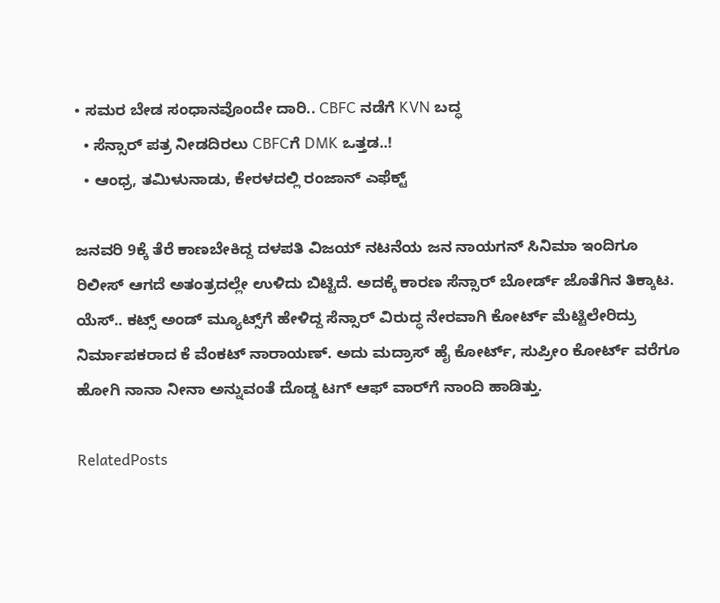• ಸಮರ ಬೇಡ ಸಂಧಾನವೊಂದೇ ದಾರಿ.. CBFC ನಡೆಗೆ KVN ಬದ್ಧ
  • ಸೆನ್ಸಾರ್ ಪತ್ರ ನೀಡದಿರಲು CBFCಗೆ DMK ಒತ್ತಡ..!
  • ಆಂಧ್ರ, ತಮಿಳುನಾಡು, ಕೇರಳದಲ್ಲಿ ರಂಜಾನ್ ಎಫೆಕ್ಟ್

ಜನವರಿ 9ಕ್ಕೆ ತೆರೆ ಕಾಣಬೇಕಿದ್ದ ದಳಪತಿ ವಿಜಯ್ ನಟನೆಯ ಜನ ನಾಯಗನ್ ಸಿನಿಮಾ ಇಂದಿಗೂ ರಿಲೀಸ್ ಆಗದೆ ಅತಂತ್ರದಲ್ಲೇ ಉಳಿದು ಬಿಟ್ಟಿದೆ. ಅದಕ್ಕೆ ಕಾರಣ ಸೆನ್ಸಾರ್ ಬೋರ್ಡ್ ಜೊತೆಗಿನ ತಿಕ್ಕಾಟ. ಯೆಸ್.. ಕಟ್ಸ್ ಅಂಡ್ ಮ್ಯೂಟ್ಸ್‌ಗೆ ಹೇಳಿದ್ದ ಸೆನ್ಸಾರ್ ವಿರುದ್ಧ ನೇರವಾಗಿ ಕೋರ್ಟ್ ಮೆಟ್ಟಿಲೇರಿದ್ರು ನಿರ್ಮಾಪಕರಾದ ಕೆ ವೆಂಕಟ್ ನಾರಾಯಣ್. ಅದು ಮದ್ರಾಸ್ ಹೈ ಕೋರ್ಟ್, ಸುಪ್ರೀಂ ಕೋರ್ಟ್ ವರೆಗೂ ಹೋಗಿ ನಾನಾ ನೀನಾ ಅನ್ನುವಂತೆ ದೊಡ್ಡ ಟಗ್ ಆಫ್ ವಾರ್‌ಗೆ ನಾಂದಿ ಹಾಡಿತ್ತು.

RelatedPosts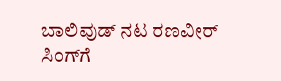ಬಾಲಿವುಡ್ ನಟ ರಣವೀರ್ ಸಿಂಗ್‌ಗೆ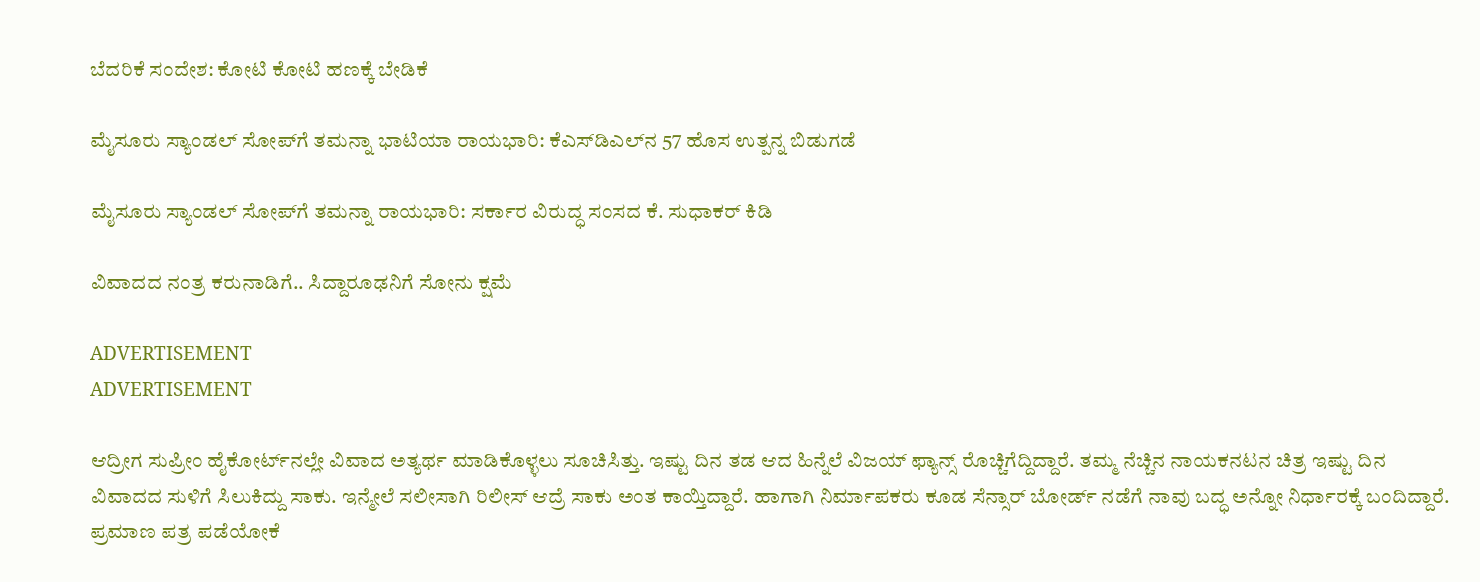ಬೆದರಿಕೆ ಸಂದೇಶ: ಕೋಟಿ ಕೋಟಿ ಹಣಕ್ಕೆ ಬೇಡಿಕೆ

ಮೈಸೂರು ಸ್ಯಾಂಡಲ್‌ ಸೋಪ್‌ಗೆ ತಮನ್ನಾ ಭಾಟಿಯಾ ರಾಯಭಾರಿ: ಕೆಎಸ್‌ಡಿಎಲ್‌ನ 57 ಹೊಸ ಉತ್ಪನ್ನ ಬಿಡುಗಡೆ

ಮೈಸೂರು ಸ್ಯಾಂಡಲ್ ಸೋಪ್‌ಗೆ ತಮನ್ನಾ ರಾಯಭಾರಿ: ಸರ್ಕಾರ ವಿರುದ್ಧ ಸಂಸದ ಕೆ. ಸುಧಾಕರ್ ಕಿಡಿ

ವಿವಾದದ ನಂತ್ರ ಕರುನಾಡಿಗೆ.. ಸಿದ್ದಾರೂಢನಿಗೆ ಸೋನು ಕ್ಷಮೆ

ADVERTISEMENT
ADVERTISEMENT

ಆದ್ರೀಗ ಸುಪ್ರೀಂ ಹೈಕೋರ್ಟ್‌‌ನಲ್ಲೇ ವಿವಾದ ಅತ್ಯರ್ಥ ಮಾಡಿಕೊಳ್ಳಲು ಸೂಚಿಸಿತ್ತು. ಇಷ್ಟು ದಿನ ತಡ ಆದ ಹಿನ್ನೆಲೆ ವಿಜಯ್ ಫ್ಯಾನ್ಸ್ ರೊಚ್ಚಿಗೆದ್ದಿದ್ದಾರೆ. ತಮ್ಮ ನೆಚ್ಚಿನ ನಾಯಕನಟನ ಚಿತ್ರ ಇಷ್ಟು ದಿನ ವಿವಾದದ ಸುಳಿಗೆ ಸಿಲುಕಿದ್ದು ಸಾಕು. ಇನ್ಮೇಲೆ ಸಲೀಸಾಗಿ ರಿಲೀಸ್ ಆದ್ರೆ ಸಾಕು ಅಂತ ಕಾಯ್ತಿದ್ದಾರೆ. ಹಾಗಾಗಿ ನಿರ್ಮಾಪಕರು ಕೂಡ ಸೆನ್ಸಾರ್ ಬೋರ್ಡ್ ನಡೆಗೆ ನಾವು ಬದ್ಧ ಅನ್ನೋ ನಿರ್ಧಾರಕ್ಕೆ ಬಂದಿದ್ದಾರೆ. ಪ್ರಮಾಣ ಪತ್ರ ಪಡೆಯೋಕೆ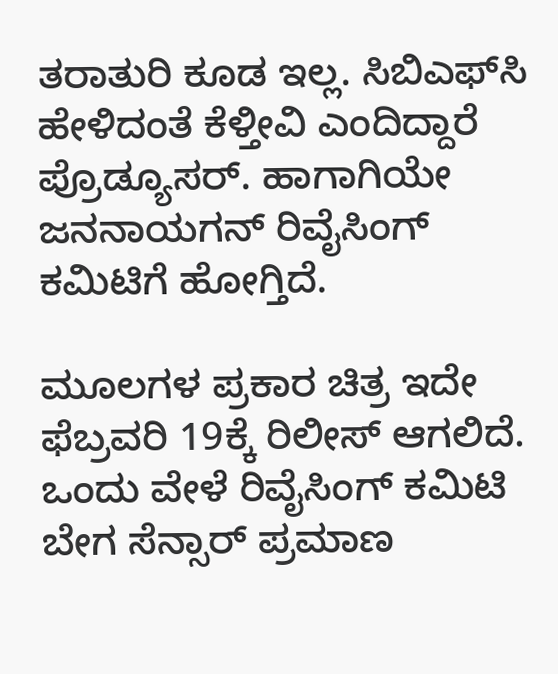ತರಾತುರಿ ಕೂಡ ಇಲ್ಲ. ಸಿಬಿಎಫ್‌‌ಸಿ ಹೇಳಿದಂತೆ ಕೆಳ್ತೀವಿ ಎಂದಿದ್ದಾರೆ ಪ್ರೊಡ್ಯೂಸರ್. ಹಾಗಾಗಿಯೇ ಜನನಾಯಗನ್ ರಿವೈಸಿಂಗ್ ಕಮಿಟಿಗೆ ಹೋಗ್ತಿದೆ.

ಮೂಲಗಳ ಪ್ರಕಾರ ಚಿತ್ರ ಇದೇ ಫೆಬ್ರವರಿ 19ಕ್ಕೆ ರಿಲೀಸ್ ಆಗಲಿದೆ. ಒಂದು ವೇಳೆ ರಿವೈಸಿಂಗ್ ಕಮಿಟಿ ಬೇಗ ಸೆನ್ಸಾರ್ ಪ್ರಮಾಣ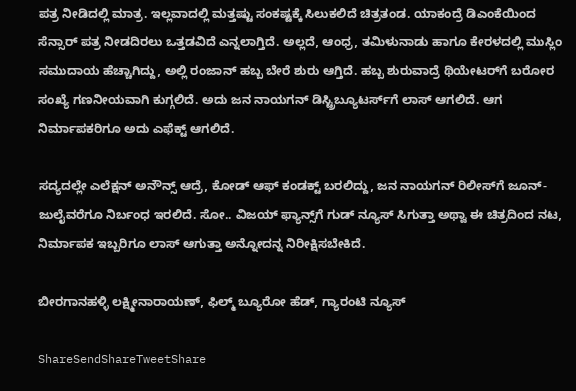ಪತ್ರ ನೀಡಿದಲ್ಲಿ ಮಾತ್ರ. ಇಲ್ಲವಾದಲ್ಲಿ ಮತ್ತಷ್ಟು ಸಂಕಷ್ಟಕ್ಕೆ ಸಿಲುಕಲಿದೆ ಚಿತ್ರತಂಡ. ಯಾಕಂದ್ರೆ ಡಿಎಂಕೆಯಿಂದ ಸೆನ್ಸಾರ್ ಪತ್ರ ನೀಡದಿರಲು ಒತ್ತಡವಿದೆ ಎನ್ನಲಾಗ್ತಿದೆ. ಅಲ್ಲದೆ, ಆಂಧ್ರ, ತಮಿಳುನಾಡು ಹಾಗೂ ಕೇರಳದಲ್ಲಿ ಮುಸ್ಲಿಂ ಸಮುದಾಯ ಹೆಚ್ಚಾಗಿದ್ದು, ಅಲ್ಲಿ ರಂಜಾನ್ ಹಬ್ಬ ಬೇರೆ ಶುರು ಆಗ್ತಿದೆ. ಹಬ್ಬ ಶುರುವಾದ್ರೆ ಥಿಯೇಟರ್‌ಗೆ ಬರೋರ ಸಂಖ್ಯೆ ಗಣನೀಯವಾಗಿ ಕುಗ್ಗಲಿದೆ. ಅದು ಜನ ನಾಯಗನ್ ಡಿಸ್ಟ್ರಿಬ್ಯೂಟರ್ಸ್‌‌ಗೆ ಲಾಸ್ ಆಗಲಿದೆ. ಆಗ  ನಿರ್ಮಾಪಕರಿಗೂ ಅದು ಎಫೆಕ್ಟ್ ಆಗಲಿದೆ.

ಸದ್ಯದಲ್ಲೇ ಎಲೆಕ್ಷನ್ ಅನೌನ್ಸ್ ಆದ್ರೆ, ಕೋಡ್ ಆಫ್ ಕಂಡಕ್ಟ್ ಬರಲಿದ್ದು, ಜನ ನಾಯಗನ್ ರಿಲೀಸ್‌ಗೆ ಜೂನ್-ಜುಲೈವರೆಗೂ ನಿರ್ಬಂಧ ಇರಲಿದೆ. ಸೋ.. ವಿಜಯ್ ಫ್ಯಾನ್ಸ್‌ಗೆ ಗುಡ್ ನ್ಯೂಸ್ ಸಿಗುತ್ತಾ ಅಥ್ವಾ ಈ ಚಿತ್ರದಿಂದ ನಟ, ನಿರ್ಮಾಪಕ ಇಬ್ಬರಿಗೂ ಲಾಸ್ ಆಗುತ್ತಾ ಅನ್ನೋದನ್ನ ನಿರೀಕ್ಷಿಸಬೇಕಿದೆ.

ಬೀರಗಾನಹಳ್ಳಿ ಲಕ್ಷ್ಮೀನಾರಾಯಣ್, ಫಿಲ್ಮ್ ಬ್ಯೂರೋ ಹೆಡ್, ಗ್ಯಾರಂಟಿ ನ್ಯೂಸ್

ShareSendShareTweetShare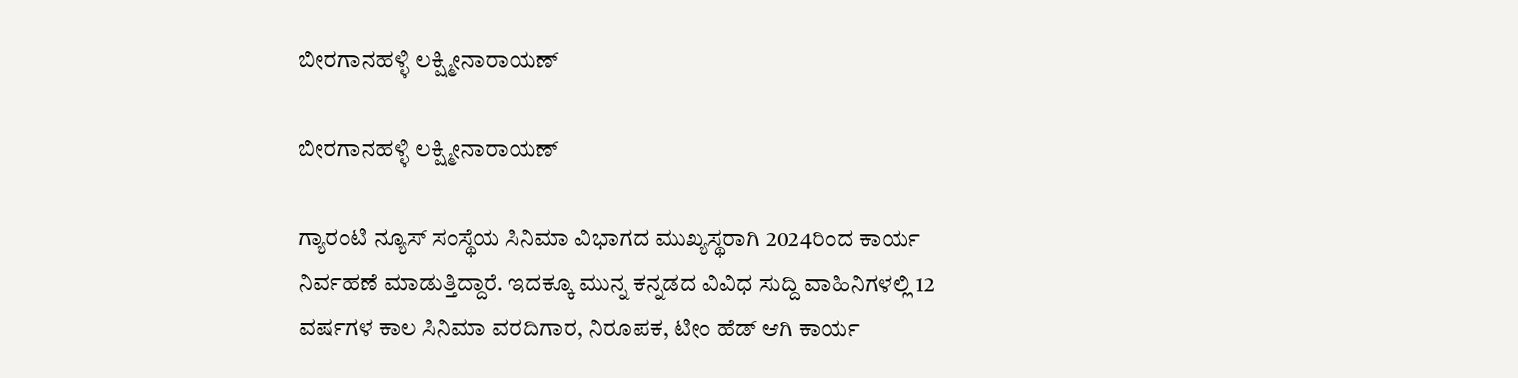ಬೀರಗಾನಹಳ್ಳಿ ಲಕ್ಷ್ಮೀನಾರಾಯಣ್

ಬೀರಗಾನಹಳ್ಳಿ ಲಕ್ಷ್ಮೀನಾರಾಯಣ್

ಗ್ಯಾರಂಟಿ ನ್ಯೂಸ್ ಸಂಸ್ಥೆಯ ಸಿನಿಮಾ ವಿಭಾಗದ ಮುಖ್ಯಸ್ಥರಾಗಿ 2024ರಿಂದ ಕಾರ್ಯ ನಿರ್ವಹಣೆ ಮಾಡುತ್ತಿದ್ದಾರೆ. ಇದಕ್ಕೂ ಮುನ್ನ ಕನ್ನಡದ ವಿವಿಧ ಸುದ್ದಿ ವಾಹಿನಿಗಳಲ್ಲಿ 12 ವರ್ಷಗಳ ಕಾಲ ಸಿನಿಮಾ ವರದಿಗಾರ, ನಿರೂಪಕ, ಟೀಂ ಹೆಡ್ ಆಗಿ ಕಾರ್ಯ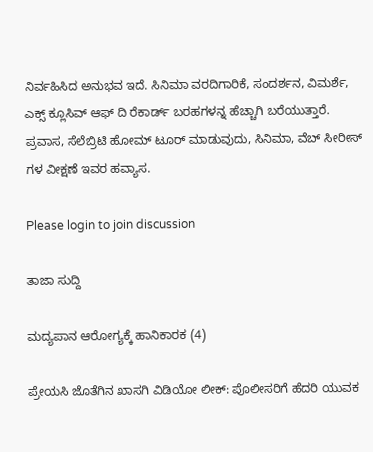ನಿರ್ವಹಿಸಿದ ಅನುಭವ ಇದೆ. ಸಿನಿಮಾ ವರದಿಗಾರಿಕೆ, ಸಂದರ್ಶನ, ವಿಮರ್ಶೆ, ಎಕ್ಸ್ ಕ್ಲೂಸಿವ್ ಆಫ್ ದಿ ರೆಕಾರ್ಡ್ ಬರಹಗಳನ್ನ ಹೆಚ್ಚಾಗಿ ಬರೆಯುತ್ತಾರೆ. ಪ್ರವಾಸ, ಸೆಲೆಬ್ರಿಟಿ ಹೋಮ್ ಟೂರ್ ಮಾಡುವುದು, ಸಿನಿಮಾ, ವೆಬ್ ಸೀರೀಸ್ ಗಳ ವೀಕ್ಷಣೆ ಇವರ ಹವ್ಯಾಸ.

Please login to join discussion

ತಾಜಾ ಸುದ್ದಿ

ಮದ್ಯಪಾನ ಆರೋಗ್ಯಕ್ಕೆ ಹಾನಿಕಾರಕ (4)

ಪ್ರೇಯಸಿ ಜೊತೆಗಿನ ಖಾಸಗಿ ವಿಡಿಯೋ ಲೀಕ್: ಪೊಲೀಸರಿಗೆ ಹೆದರಿ ಯುವಕ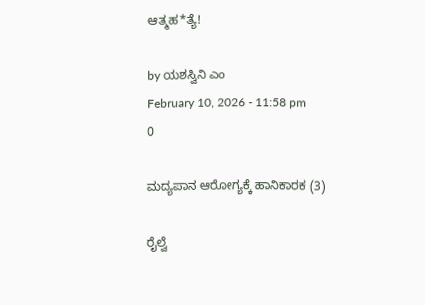ಆತ್ಮಹ*ತ್ಯೆ!

by ಯಶಸ್ವಿನಿ ಎಂ
February 10, 2026 - 11:58 pm
0

ಮದ್ಯಪಾನ ಆರೋಗ್ಯಕ್ಕೆ ಹಾನಿಕಾರಕ (3)

ರೈಲ್ವೆ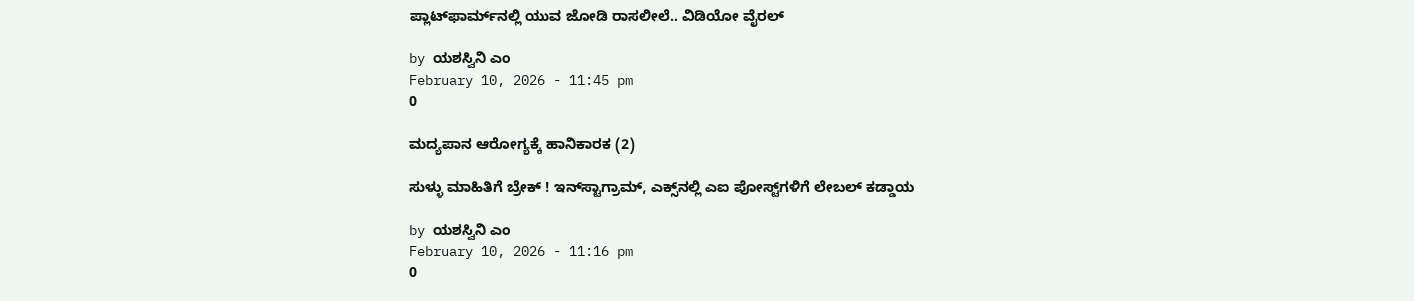ಪ್ಲಾಟ್‌ಫಾರ್ಮ್‌ನಲ್ಲಿ ಯುವ ಜೋಡಿ ರಾಸಲೀಲೆ.. ವಿಡಿಯೋ ವೈರಲ್‌

by ಯಶಸ್ವಿನಿ ಎಂ
February 10, 2026 - 11:45 pm
0

ಮದ್ಯಪಾನ ಆರೋಗ್ಯಕ್ಕೆ ಹಾನಿಕಾರಕ (2)

ಸುಳ್ಳು ಮಾಹಿತಿಗೆ ಬ್ರೇಕ್ ! ಇನ್‌ಸ್ಟಾಗ್ರಾಮ್, ಎಕ್ಸ್‌ನಲ್ಲಿ ಎಐ ಪೋಸ್ಟ್‌ಗಳಿಗೆ ಲೇಬಲ್ ಕಡ್ಡಾಯ

by ಯಶಸ್ವಿನಿ ಎಂ
February 10, 2026 - 11:16 pm
0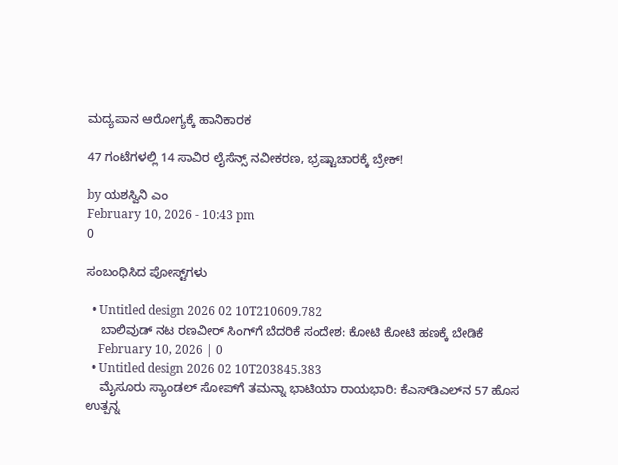ಮದ್ಯಪಾನ ಆರೋಗ್ಯಕ್ಕೆ ಹಾನಿಕಾರಕ

47 ಗಂಟೆಗಳಲ್ಲಿ 14 ಸಾವಿರ ಲೈಸೆನ್ಸ್ ನವೀಕರಣ, ಭ್ರಷ್ಟಾಚಾರಕ್ಕೆ ಬ್ರೇಕ್!

by ಯಶಸ್ವಿನಿ ಎಂ
February 10, 2026 - 10:43 pm
0

ಸಂಬಂಧಿಸಿದ ಪೋಸ್ಟ್‌ಗಳು

  • Untitled design 2026 02 10T210609.782
    ಬಾಲಿವುಡ್ ನಟ ರಣವೀರ್ ಸಿಂಗ್‌ಗೆ ಬೆದರಿಕೆ ಸಂದೇಶ: ಕೋಟಿ ಕೋಟಿ ಹಣಕ್ಕೆ ಬೇಡಿಕೆ
    February 10, 2026 | 0
  • Untitled design 2026 02 10T203845.383
    ಮೈಸೂರು ಸ್ಯಾಂಡಲ್‌ ಸೋಪ್‌ಗೆ ತಮನ್ನಾ ಭಾಟಿಯಾ ರಾಯಭಾರಿ: ಕೆಎಸ್‌ಡಿಎಲ್‌ನ 57 ಹೊಸ ಉತ್ಪನ್ನ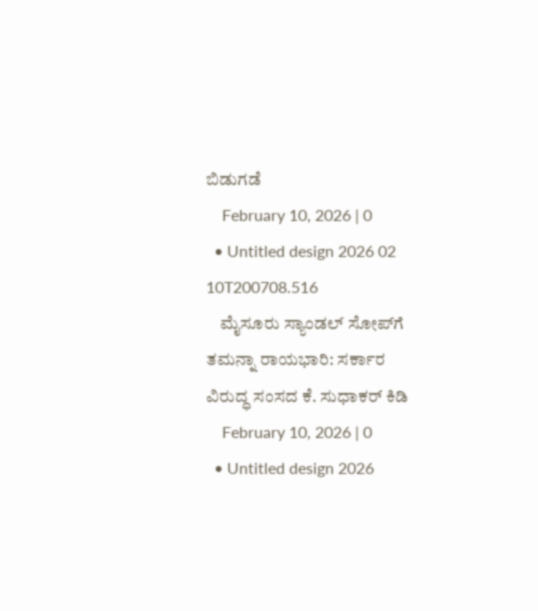ಬಿಡುಗಡೆ
    February 10, 2026 | 0
  • Untitled design 2026 02 10T200708.516
    ಮೈಸೂರು ಸ್ಯಾಂಡಲ್ ಸೋಪ್‌ಗೆ ತಮನ್ನಾ ರಾಯಭಾರಿ: ಸರ್ಕಾರ ವಿರುದ್ಧ ಸಂಸದ ಕೆ. ಸುಧಾಕರ್ ಕಿಡಿ
    February 10, 2026 | 0
  • Untitled design 2026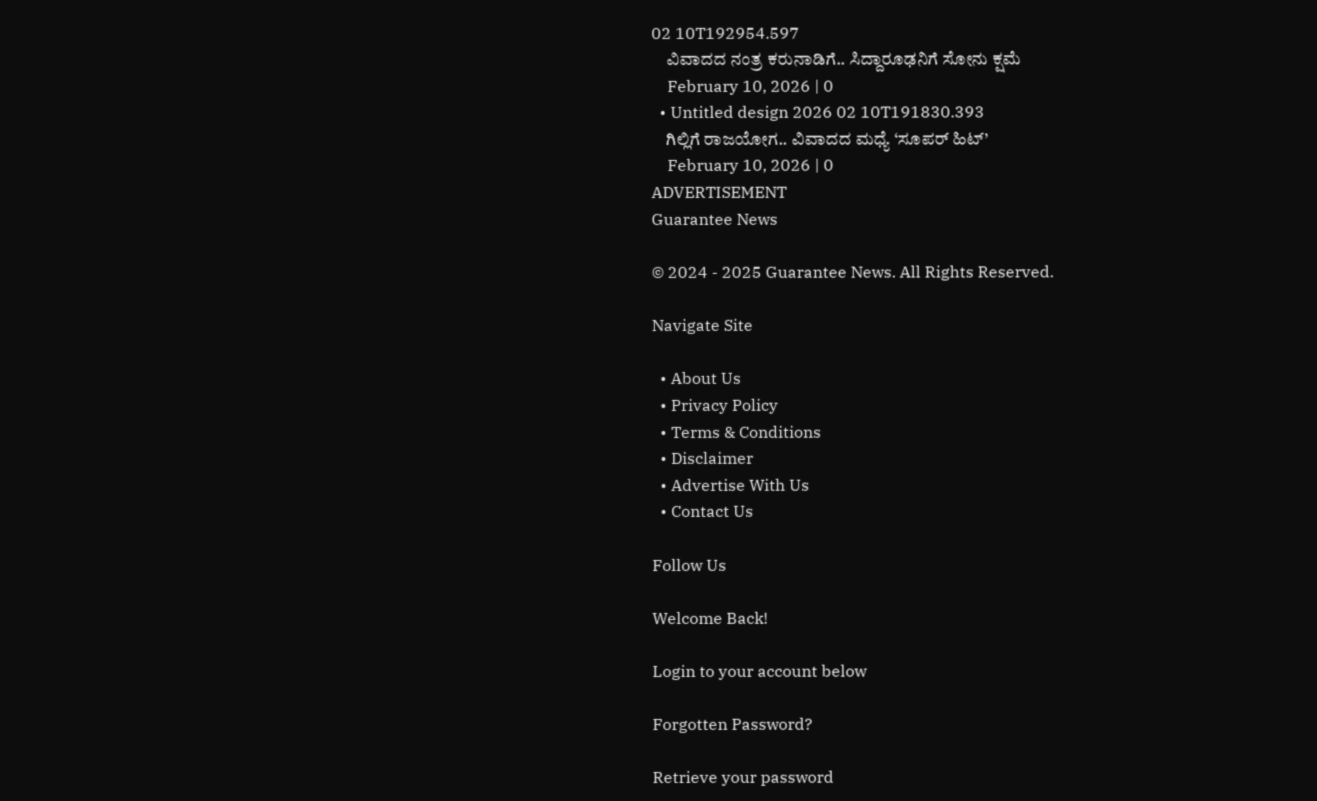02 10T192954.597
    ವಿವಾದದ ನಂತ್ರ ಕರುನಾಡಿಗೆ.. ಸಿದ್ದಾರೂಢನಿಗೆ ಸೋನು ಕ್ಷಮೆ
    February 10, 2026 | 0
  • Untitled design 2026 02 10T191830.393
    ಗಿಲ್ಲಿಗೆ ರಾಜಯೋಗ.. ವಿವಾದದ ಮಧ್ಯೆ ‘ಸೂಪರ್ ಹಿಟ್’
    February 10, 2026 | 0
ADVERTISEMENT
Guarantee News

© 2024 - 2025 Guarantee News. All Rights Reserved.

Navigate Site

  • About Us
  • Privacy Policy
  • Terms & Conditions
  • Disclaimer
  • Advertise With Us
  • Contact Us

Follow Us

Welcome Back!

Login to your account below

Forgotten Password?

Retrieve your password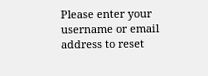Please enter your username or email address to reset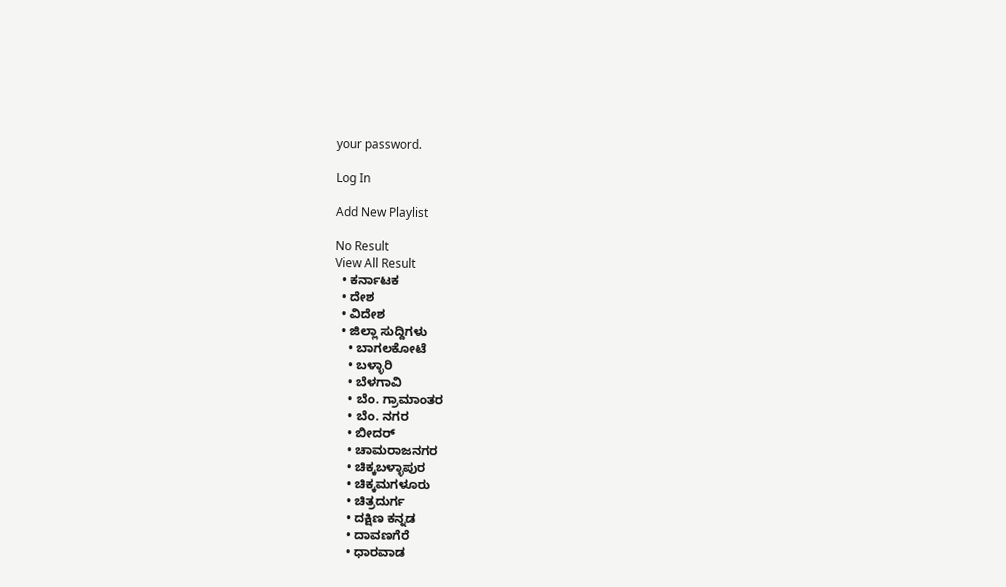your password.

Log In

Add New Playlist

No Result
View All Result
  • ಕರ್ನಾಟಕ
  • ದೇಶ
  • ವಿದೇಶ
  • ಜಿಲ್ಲಾ ಸುದ್ದಿಗಳು
    • ಬಾಗಲಕೋಟೆ
    • ಬಳ್ಳಾರಿ
    • ಬೆಳಗಾವಿ
    • ಬೆಂ. ಗ್ರಾಮಾಂತರ
    • ಬೆಂ. ನಗರ
    • ಬೀದರ್
    • ಚಾಮರಾಜನಗರ
    • ಚಿಕ್ಕಬಳ್ಳಾಪುರ
    • ಚಿಕ್ಕಮಗಳೂರು
    • ಚಿತ್ರದುರ್ಗ
    • ದಕ್ಷಿಣ ಕನ್ನಡ
    • ದಾವಣಗೆರೆ
    • ಧಾರವಾಡ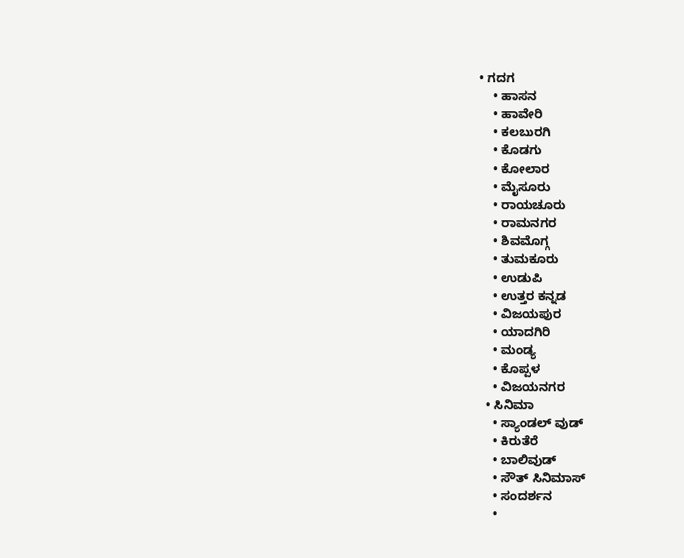• ಗದಗ
    • ಹಾಸನ
    • ಹಾವೇರಿ
    • ಕಲಬುರಗಿ
    • ಕೊಡಗು
    • ಕೋಲಾರ
    • ಮೈಸೂರು
    • ರಾಯಚೂರು
    • ರಾಮನಗರ
    • ಶಿವಮೊಗ್ಗ
    • ತುಮಕೂರು
    • ಉಡುಪಿ
    • ಉತ್ತರ ಕನ್ನಡ
    • ವಿಜಯಪುರ
    • ಯಾದಗಿರಿ
    • ಮಂಡ್ಯ
    • ಕೊಪ್ಪಳ
    • ವಿಜಯನಗರ
  • ಸಿನಿಮಾ
    • ಸ್ಯಾಂಡಲ್ ವುಡ್
    • ಕಿರುತೆರೆ
    • ಬಾಲಿವುಡ್
    • ಸೌತ್ ಸಿನಿಮಾಸ್
    • ಸಂದರ್ಶನ
    •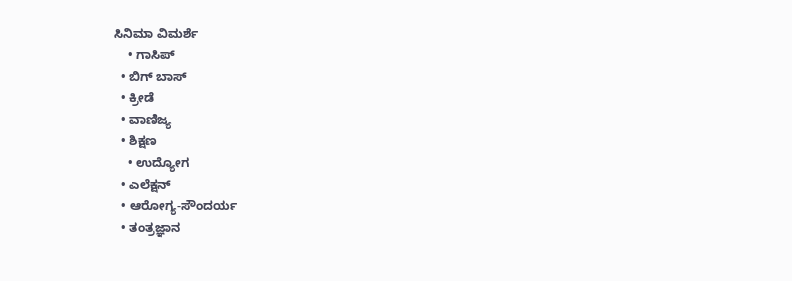ಸಿನಿಮಾ ವಿಮರ್ಶೆ
    • ಗಾಸಿಪ್
  • ಬಿಗ್ ಬಾಸ್
  • ಕ್ರೀಡೆ
  • ವಾಣಿಜ್ಯ
  • ಶಿಕ್ಷಣ
    • ಉದ್ಯೋಗ
  • ಎಲೆಕ್ಷನ್
  • ಆರೋಗ್ಯ-ಸೌಂದರ್ಯ
  • ತಂತ್ರಜ್ಞಾನ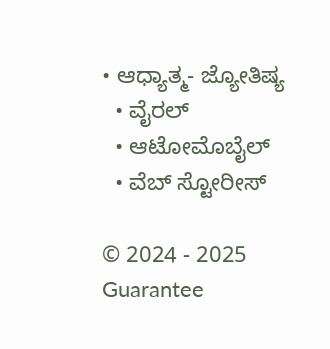• ಆಧ್ಯಾತ್ಮ- ಜ್ಯೋತಿಷ್ಯ
  • ವೈರಲ್
  • ಆಟೋಮೊಬೈಲ್
  • ವೆಬ್ ಸ್ಟೋರೀಸ್

© 2024 - 2025 Guarantee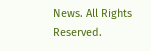News. All Rights Reserved.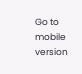Go to mobile version